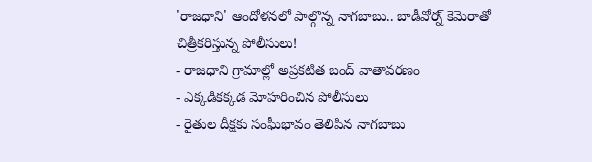'రాజధాని' ఆందోళనలో పాల్గొన్న నాగబాబు.. బాడీవోర్న్ కెమెరాతో చిత్రీకరిస్తున్న పోలీసులు!
- రాజధాని గ్రామాల్లో అప్రకటిత బంద్ వాతావరణం
- ఎక్కడికక్కడ మోహరించిన పోలీసులు
- రైతుల దీక్షకు సంఘీభావం తెలిపిన నాగబాబు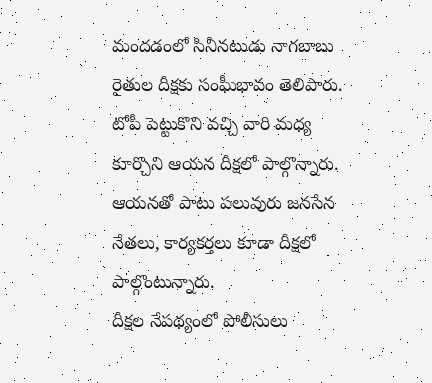మందడంలో సినీనటుడు నాగబాబు రైతుల దీక్షకు సంఘీభావం తెలిపారు. టోపీ పెట్టుకొని వచ్చి వారి మధ్య కూర్చొని ఆయన దీక్షలో పాల్గొన్నారు. ఆయనతో పాటు పలువురు జనసేన నేతలు, కార్యకర్తలు కూడా దీక్షలో పాల్గొంటున్నారు.
దీక్షల నేపథ్యంలో పోలీసులు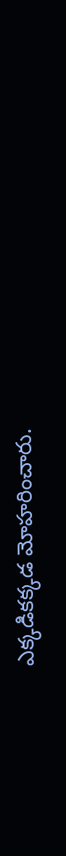ఎక్కడికక్కడ మోహరించారు.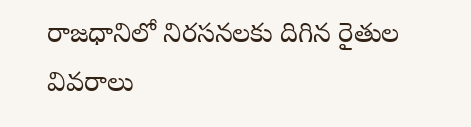రాజధానిలో నిరసనలకు దిగిన రైతుల వివరాలు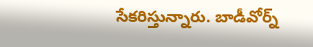సేకరిస్తున్నారు. బాడీవోర్న్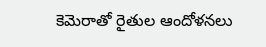కెమెరాతో రైతుల ఆందోళనలు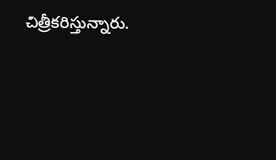చిత్రీకరిస్తున్నారు.